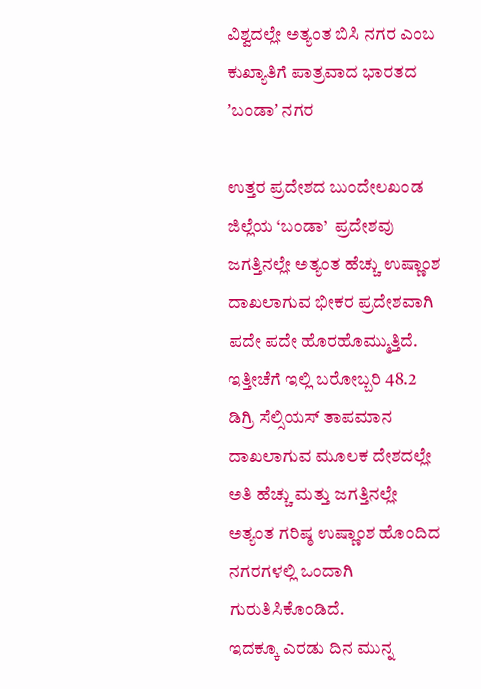ವಿಶ್ವದಲ್ಲೇ ಅತ್ಯಂತ ಬಿಸಿ ನಗರ ಎಂಬ ಕುಖ್ಯಾತಿಗೆ ಪಾತ್ರವಾದ ಭಾರತದ ʼಬಂಡಾʼ ನಗರ

ಉತ್ತರ ಪ್ರದೇಶದ ಬುಂದೇಲಖಂಡ ಜಿಲ್ಲೆಯ ‘ಬಂಡಾ’  ಪ್ರದೇಶವು  ಜಗತ್ತಿನಲ್ಲೇ ಅತ್ಯಂತ ಹೆಚ್ಚು ಉಷ್ಣಾಂಶ ದಾಖಲಾಗುವ ಭೀಕರ ಪ್ರದೇಶವಾಗಿ ಪದೇ ಪದೇ ಹೊರಹೊಮ್ಮುತ್ತಿದೆ. ಇತ್ತೀಚೆಗೆ ಇಲ್ಲಿ ಬರೋಬ್ಬರಿ 48.2 ಡಿಗ್ರಿ ಸೆಲ್ಸಿಯಸ್ ತಾಪಮಾನ ದಾಖಲಾಗುವ ಮೂಲಕ ದೇಶದಲ್ಲೇ ಅತಿ ಹೆಚ್ಚು ಮತ್ತು ಜಗತ್ತಿನಲ್ಲೇ ಅತ್ಯಂತ ಗರಿಷ್ಠ ಉಷ್ಣಾಂಶ ಹೊಂದಿದ ನಗರಗಳಲ್ಲಿ ಒಂದಾಗಿ ಗುರುತಿಸಿಕೊಂಡಿದೆ.
ಇದಕ್ಕೂ ಎರಡು ದಿನ ಮುನ್ನ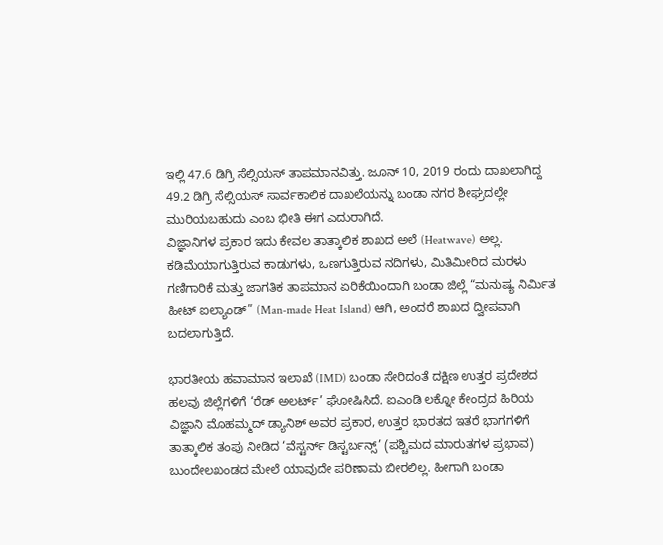ಇಲ್ಲಿ 47.6 ಡಿಗ್ರಿ ಸೆಲ್ಸಿಯಸ್ ತಾಪಮಾನವಿತ್ತು. ಜೂನ್ 10, 2019 ರಂದು ದಾಖಲಾಗಿದ್ದ 49.2 ಡಿಗ್ರಿ ಸೆಲ್ಸಿಯಸ್ ಸಾರ್ವಕಾಲಿಕ ದಾಖಲೆಯನ್ನು ಬಂಡಾ ನಗರ ಶೀಘ್ರದಲ್ಲೇ ಮುರಿಯಬಹುದು ಎಂಬ ಭೀತಿ ಈಗ ಎದುರಾಗಿದೆ.
ವಿಜ್ಞಾನಿಗಳ ಪ್ರಕಾರ ಇದು ಕೇವಲ ತಾತ್ಕಾಲಿಕ ಶಾಖದ ಅಲೆ (Heatwave) ಅಲ್ಲ. ಕಡಿಮೆಯಾಗುತ್ತಿರುವ ಕಾಡುಗಳು, ಒಣಗುತ್ತಿರುವ ನದಿಗಳು, ಮಿತಿಮೀರಿದ ಮರಳು ಗಣಿಗಾರಿಕೆ ಮತ್ತು ಜಾಗತಿಕ ತಾಪಮಾನ ಏರಿಕೆಯಿಂದಾಗಿ ಬಂಡಾ ಜಿಲ್ಲೆ “ಮನುಷ್ಯ ನಿರ್ಮಿತ ಹೀಟ್ ಐಲ್ಯಾಂಡ್” (Man-made Heat Island) ಆಗಿ, ಅಂದರೆ ಶಾಖದ ದ್ವೀಪವಾಗಿ ಬದಲಾಗುತ್ತಿದೆ.

ಭಾರತೀಯ ಹವಾಮಾನ ಇಲಾಖೆ (IMD) ಬಂಡಾ ಸೇರಿದಂತೆ ದಕ್ಷಿಣ ಉತ್ತರ ಪ್ರದೇಶದ ಹಲವು ಜಿಲ್ಲೆಗಳಿಗೆ ‘ರೆಡ್ ಅಲರ್ಟ್’ ಘೋಷಿಸಿದೆ. ಐಎಂಡಿ ಲಕ್ನೋ ಕೇಂದ್ರದ ಹಿರಿಯ ವಿಜ್ಞಾನಿ ಮೊಹಮ್ಮದ್ ಡ್ಯಾನಿಶ್ ಅವರ ಪ್ರಕಾರ, ಉತ್ತರ ಭಾರತದ ಇತರೆ ಭಾಗಗಳಿಗೆ ತಾತ್ಕಾಲಿಕ ತಂಪು ನೀಡಿದ ‘ವೆಸ್ಟರ್ನ್ ಡಿಸ್ಟರ್ಬನ್ಸ್’ (ಪಶ್ಚಿಮದ ಮಾರುತಗಳ ಪ್ರಭಾವ) ಬುಂದೇಲಖಂಡದ ಮೇಲೆ ಯಾವುದೇ ಪರಿಣಾಮ ಬೀರಲಿಲ್ಲ. ಹೀಗಾಗಿ ಬಂಡಾ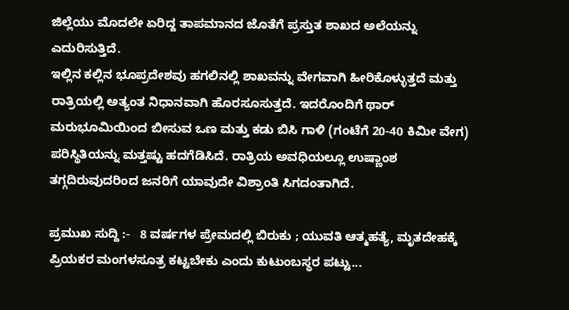ಜಿಲ್ಲೆಯು ಮೊದಲೇ ಏರಿದ್ದ ತಾಪಮಾನದ ಜೊತೆಗೆ ಪ್ರಸ್ತುತ ಶಾಖದ ಅಲೆಯನ್ನು ಎದುರಿಸುತ್ತಿದೆ.
ಇಲ್ಲಿನ ಕಲ್ಲಿನ ಭೂಪ್ರದೇಶವು ಹಗಲಿನಲ್ಲಿ ಶಾಖವನ್ನು ವೇಗವಾಗಿ ಹೀರಿಕೊಳ್ಳುತ್ತದೆ ಮತ್ತು ರಾತ್ರಿಯಲ್ಲಿ ಅತ್ಯಂತ ನಿಧಾನವಾಗಿ ಹೊರಸೂಸುತ್ತದೆ. ಇದರೊಂದಿಗೆ ಥಾರ್ ಮರುಭೂಮಿಯಿಂದ ಬೀಸುವ ಒಣ ಮತ್ತು ಕಡು ಬಿಸಿ ಗಾಳಿ (ಗಂಟೆಗೆ 20-40 ಕಿಮೀ ವೇಗ) ಪರಿಸ್ಥಿತಿಯನ್ನು ಮತ್ತಷ್ಟು ಹದಗೆಡಿಸಿದೆ. ರಾತ್ರಿಯ ಅವಧಿಯಲ್ಲೂ ಉಷ್ಣಾಂಶ ತಗ್ಗದಿರುವುದರಿಂದ ಜನರಿಗೆ ಯಾವುದೇ ವಿಶ್ರಾಂತಿ ಸಿಗದಂತಾಗಿದೆ.

ಪ್ರಮುಖ ಸುದ್ದಿ :-   8 ವರ್ಷಗಳ ಪ್ರೇಮದಲ್ಲಿ ಬಿರುಕು ; ಯುವತಿ ಆತ್ಮಹತ್ಯೆ, ಮೃತದೇಹಕ್ಕೆ ಪ್ರಿಯಕರ ಮಂಗಳಸೂತ್ರ ಕಟ್ಟಬೇಕು ಎಂದು ಕುಟುಂಬಸ್ಥರ ಪಟ್ಟು...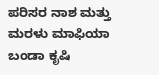ಪರಿಸರ ನಾಶ ಮತ್ತು ಮರಳು ಮಾಫಿಯಾ
ಬಂಡಾ ಕೃಷಿ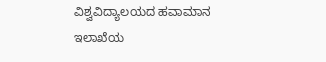ವಿಶ್ವವಿದ್ಯಾಲಯದ ಹವಾಮಾನ ಇಲಾಖೆಯ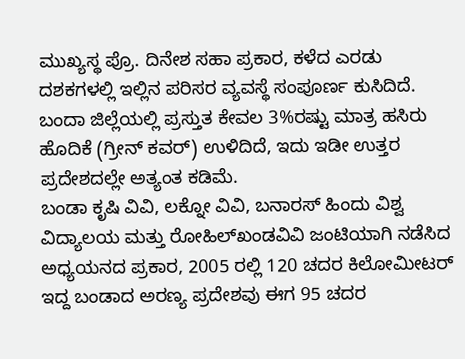ಮುಖ್ಯಸ್ಥ ಪ್ರೊ. ದಿನೇಶ ಸಹಾ ಪ್ರಕಾರ, ಕಳೆದ ಎರಡು ದಶಕಗಳಲ್ಲಿ ಇಲ್ಲಿನ ಪರಿಸರ ವ್ಯವಸ್ಥೆ ಸಂಪೂರ್ಣ ಕುಸಿದಿದೆ. ಬಂದಾ ಜಿಲ್ಲೆಯಲ್ಲಿ ಪ್ರಸ್ತುತ ಕೇವಲ 3%ರಷ್ಟು ಮಾತ್ರ ಹಸಿರು ಹೊದಿಕೆ (ಗ್ರೀನ್ ಕವರ್) ಉಳಿದಿದೆ, ಇದು ಇಡೀ ಉತ್ತರ ಪ್ರದೇಶದಲ್ಲೇ ಅತ್ಯಂತ ಕಡಿಮೆ.
ಬಂಡಾ ಕೃಷಿ ವಿವಿ, ಲಕ್ನೋ ವಿವಿ, ಬನಾರಸ್‌ ಹಿಂದು ವಿಶ್ವ ವಿದ್ಯಾಲಯ ಮತ್ತು ರೋಹಿಲ್‌ಖಂಡವಿವಿ ಜಂಟಿಯಾಗಿ ನಡೆಸಿದ ಅಧ್ಯಯನದ ಪ್ರಕಾರ, 2005 ರಲ್ಲಿ 120 ಚದರ ಕಿಲೋಮೀಟರ್ ಇದ್ದ ಬಂಡಾದ ಅರಣ್ಯ ಪ್ರದೇಶವು ಈಗ 95 ಚದರ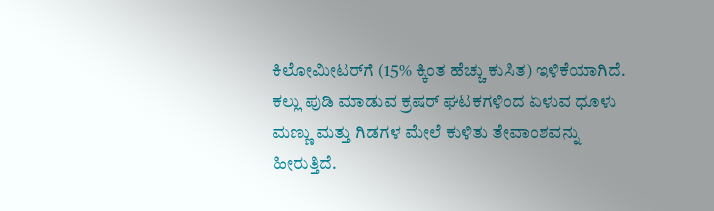ಕಿಲೋಮೀಟರ್‌ಗೆ (15% ಕ್ಕಿಂತ ಹೆಚ್ಚು ಕುಸಿತ) ಇಳಿಕೆಯಾಗಿದೆ. ಕಲ್ಲು ಪುಡಿ ಮಾಡುವ ಕ್ರಷರ್ ಘಟಕಗಳಿಂದ ಏಳುವ ಧೂಳು ಮಣ್ಣು ಮತ್ತು ಗಿಡಗಳ ಮೇಲೆ ಕುಳಿತು ತೇವಾಂಶವನ್ನು ಹೀರುತ್ತಿದೆ.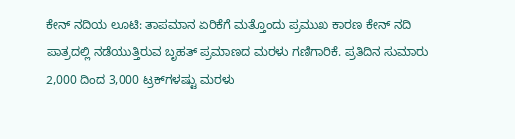ಕೇನ್ ನದಿಯ ಲೂಟಿ: ತಾಪಮಾನ ಏರಿಕೆಗೆ ಮತ್ತೊಂದು ಪ್ರಮುಖ ಕಾರಣ ಕೇನ್ ನದಿ ಪಾತ್ರದಲ್ಲಿ ನಡೆಯುತ್ತಿರುವ ಬೃಹತ್ ಪ್ರಮಾಣದ ಮರಳು ಗಣಿಗಾರಿಕೆ. ಪ್ರತಿದಿನ ಸುಮಾರು 2,000 ದಿಂದ 3,000 ಟ್ರಕ್‌ಗಳಷ್ಟು ಮರಳು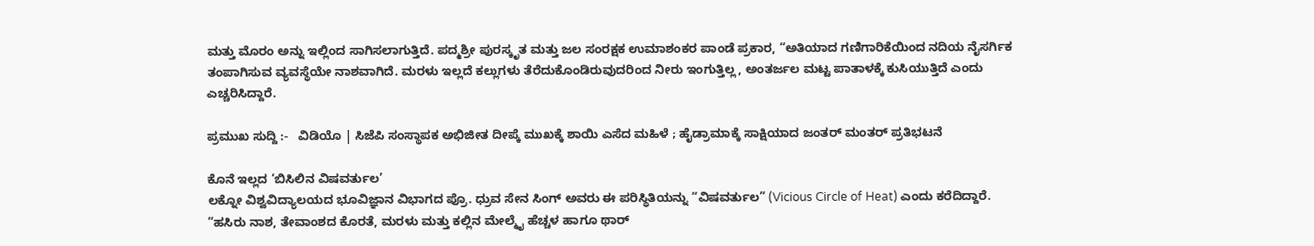ಮತ್ತು ಮೊರಂ ಅನ್ನು ಇಲ್ಲಿಂದ ಸಾಗಿಸಲಾಗುತ್ತಿದೆ. ಪದ್ಮಶ್ರೀ ಪುರಸ್ಕೃತ ಮತ್ತು ಜಲ ಸಂರಕ್ಷಕ ಉಮಾಶಂಕರ ಪಾಂಡೆ ಪ್ರಕಾರ, “ಅತಿಯಾದ ಗಣಿಗಾರಿಕೆಯಿಂದ ನದಿಯ ನೈಸರ್ಗಿಕ ತಂಪಾಗಿಸುವ ವ್ಯವಸ್ಥೆಯೇ ನಾಶವಾಗಿದೆ. ಮರಳು ಇಲ್ಲದೆ ಕಲ್ಲುಗಳು ತೆರೆದುಕೊಂಡಿರುವುದರಿಂದ ನೀರು ಇಂಗುತ್ತಿಲ್ಲ, ಅಂತರ್ಜಲ ಮಟ್ಟ ಪಾತಾಳಕ್ಕೆ ಕುಸಿಯುತ್ತಿದೆ ಎಂದು ಎಚ್ಚರಿಸಿದ್ದಾರೆ.

ಪ್ರಮುಖ ಸುದ್ದಿ :-   ವಿಡಿಯೊ | ಸಿಜೆಪಿ ಸಂಸ್ಥಾಪಕ ಅಭಿಜೀತ ದೀಪ್ಕೆ ಮುಖಕ್ಕೆ ಶಾಯಿ ಎಸೆದ ಮಹಿಳೆ ; ಹೈಡ್ರಾಮಾಕ್ಕೆ ಸಾಕ್ಷಿಯಾದ ಜಂತರ್ ಮಂತರ್‌ ಪ್ರತಿಭಟನೆ

ಕೊನೆ ಇಲ್ಲದ ‘ಬಿಸಿಲಿನ ವಿಷವರ್ತುಲ’
ಲಕ್ನೋ ವಿಶ್ವವಿದ್ಯಾಲಯದ ಭೂವಿಜ್ಞಾನ ವಿಭಾಗದ ಪ್ರೊ. ಧ್ರುವ ಸೇನ ಸಿಂಗ್ ಅವರು ಈ ಪರಿಸ್ಥಿತಿಯನ್ನು “ವಿಷವರ್ತುಲ” (Vicious Circle of Heat) ಎಂದು ಕರೆದಿದ್ದಾರೆ. “ಹಸಿರು ನಾಶ, ತೇವಾಂಶದ ಕೊರತೆ, ಮರಳು ಮತ್ತು ಕಲ್ಲಿನ ಮೇಲ್ಮೈ ಹೆಚ್ಚಳ ಹಾಗೂ ಥಾರ್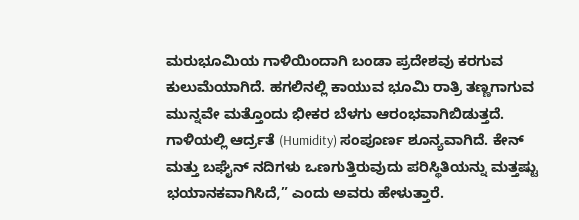ಮರುಭೂಮಿಯ ಗಾಳಿಯಿಂದಾಗಿ ಬಂಡಾ ಪ್ರದೇಶವು ಕರಗುವ ಕುಲುಮೆಯಾಗಿದೆ. ಹಗಲಿನಲ್ಲಿ ಕಾಯುವ ಭೂಮಿ ರಾತ್ರಿ ತಣ್ಣಗಾಗುವ ಮುನ್ನವೇ ಮತ್ತೊಂದು ಭೀಕರ ಬೆಳಗು ಆರಂಭವಾಗಿಬಿಡುತ್ತದೆ. ಗಾಳಿಯಲ್ಲಿ ಆರ್ದ್ರತೆ (Humidity) ಸಂಪೂರ್ಣ ಶೂನ್ಯವಾಗಿದೆ. ಕೇನ್ ಮತ್ತು ಬಘೈನ್ ನದಿಗಳು ಒಣಗುತ್ತಿರುವುದು ಪರಿಸ್ಥಿತಿಯನ್ನು ಮತ್ತಷ್ಟು ಭಯಾನಕವಾಗಿಸಿದೆ,” ಎಂದು ಅವರು ಹೇಳುತ್ತಾರೆ.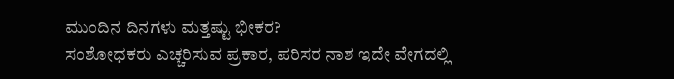ಮುಂದಿನ ದಿನಗಳು ಮತ್ತಷ್ಟು ಭೀಕರ?
ಸಂಶೋಧಕರು ಎಚ್ಚರಿಸುವ ಪ್ರಕಾರ, ಪರಿಸರ ನಾಶ ಇದೇ ವೇಗದಲ್ಲಿ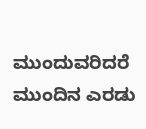ಮುಂದುವರಿದರೆ ಮುಂದಿನ ಎರಡು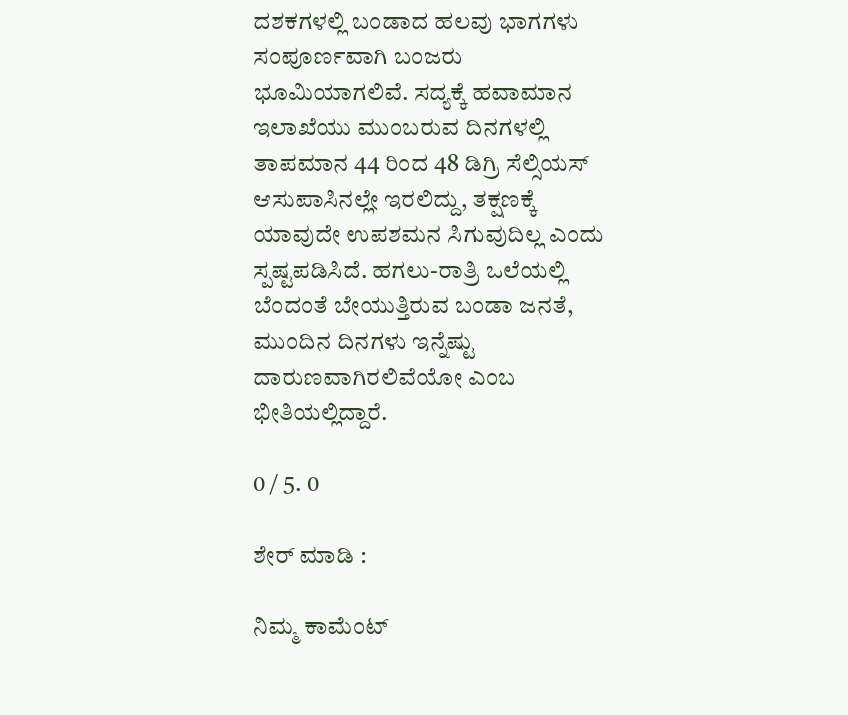ದಶಕಗಳಲ್ಲಿ ಬಂಡಾದ ಹಲವು ಭಾಗಗಳು ಸಂಪೂರ್ಣವಾಗಿ ಬಂಜರು ಭೂಮಿಯಾಗಲಿವೆ. ಸದ್ಯಕ್ಕೆ ಹವಾಮಾನ ಇಲಾಖೆಯು ಮುಂಬರುವ ದಿನಗಳಲ್ಲಿ ತಾಪಮಾನ 44 ರಿಂದ 48 ಡಿಗ್ರಿ ಸೆಲ್ಸಿಯಸ್ ಆಸುಪಾಸಿನಲ್ಲೇ ಇರಲಿದ್ದು, ತಕ್ಷಣಕ್ಕೆ ಯಾವುದೇ ಉಪಶಮನ ಸಿಗುವುದಿಲ್ಲ ಎಂದು ಸ್ಪಷ್ಟಪಡಿಸಿದೆ. ಹಗಲು-ರಾತ್ರಿ ಒಲೆಯಲ್ಲಿ ಬೆಂದಂತೆ ಬೇಯುತ್ತಿರುವ ಬಂಡಾ ಜನತೆ, ಮುಂದಿನ ದಿನಗಳು ಇನ್ನೆಷ್ಟು ದಾರುಣವಾಗಿರಲಿವೆಯೋ ಎಂಬ ಭೀತಿಯಲ್ಲಿದ್ದಾರೆ.

0 / 5. 0

ಶೇರ್ ಮಾಡಿ :

ನಿಮ್ಮ ಕಾಮೆಂಟ್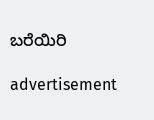ಬರೆಯಿರಿ

advertisement